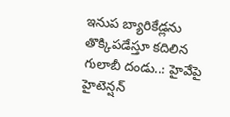ఇనుప బ్యారికేడ్లను తొక్కిపడేస్తూ కదిలిన గులాబీ దండు..: హైవేపై హైటెన్షన్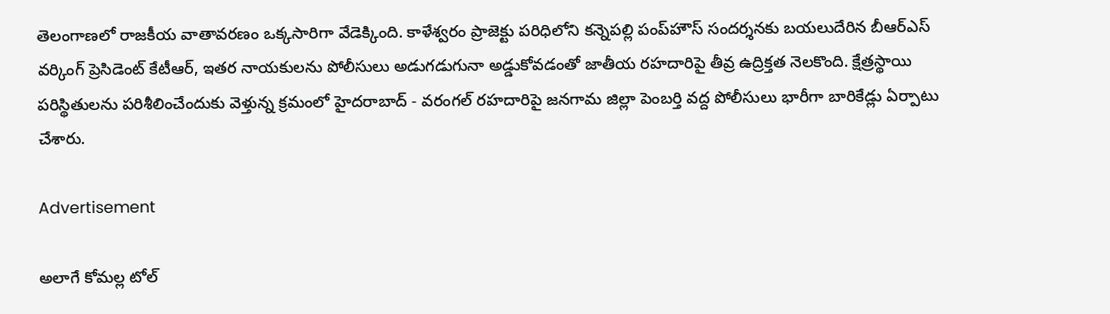తెలంగాణలో రాజకీయ వాతావరణం ఒక్కసారిగా వేడెక్కింది. కాళేశ్వరం ప్రాజెక్టు పరిధిలోని కన్నెపల్లి పంప్‌హౌస్ సందర్శనకు బయలుదేరిన బీఆర్ఎస్ వర్కింగ్ ప్రెసిడెంట్ కేటీఆర్, ఇతర నాయకులను పోలీసులు అడుగడుగునా అడ్డుకోవడంతో జాతీయ రహదారిపై తీవ్ర ఉద్రిక్తత నెలకొంది. క్షేత్రస్థాయి పరిస్థితులను పరిశీలించేందుకు వెళ్తున్న క్రమంలో హైదరాబాద్ - వరంగల్ రహదారిపై జనగామ జిల్లా పెంబర్తి వద్ద పోలీసులు భారీగా బారికేడ్లు ఏర్పాటు చేశారు.

Advertisement

అలాగే కోమల్ల టోల్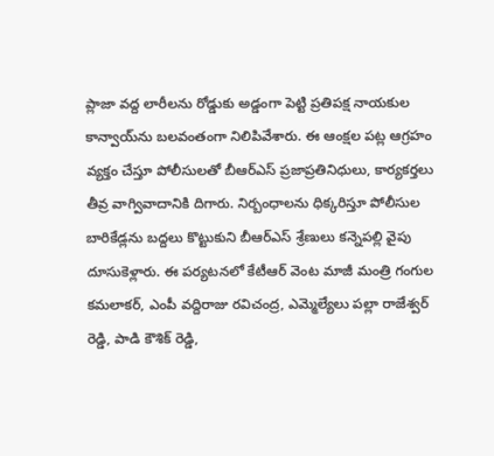ప్లాజా వద్ద లారీలను రోడ్డుకు అడ్డంగా పెట్టి ప్రతిపక్ష నాయకుల కాన్వాయ్‌ను బలవంతంగా నిలిపివేశారు. ఈ ఆంక్షల పట్ల ఆగ్రహం వ్యక్తం చేస్తూ పోలీసులతో బీఆర్ఎస్ ప్రజాప్రతినిధులు, కార్యకర్తలు తీవ్ర వాగ్వివాదానికి దిగారు. నిర్బంధాలను ధిక్కరిస్తూ పోలీసుల బారికేడ్లను బద్దలు కొట్టుకుని బీఆర్ఎస్ శ్రేణులు కన్నెపల్లి వైపు దూసుకెళ్లారు. ఈ పర్యటనలో కేటీఆర్ వెంట మాజీ మంత్రి గంగుల కమలాకర్, ఎంపీ వద్దిరాజు రవిచంద్ర, ఎమ్మెల్యేలు పల్లా రాజేశ్వర్ రెడ్డి, పాడి కౌశిక్ రెడ్డి,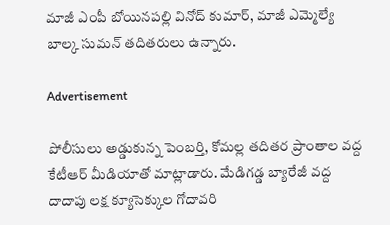మాజీ ఎంపీ బోయినపల్లి వినోద్ కుమార్, మాజీ ఎమ్మెల్యే బాల్క సుమన్ తదితరులు ఉన్నారు.

Advertisement

పోలీసులు అడ్డుకున్న పెంబర్తి, కోమల్ల తదితర ప్రాంతాల వద్ద కేటీఆర్ మీడియాతో మాట్లాడారు. మేడిగడ్డ బ్యారేజీ వద్ద దాదాపు లక్ష క్యూసెక్కుల గోదావరి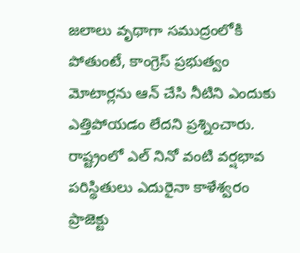జలాలు వృథాగా సముద్రంలోకి పోతుంటే, కాంగ్రెస్ ప్రభుత్వం మోటార్లను ఆన్ చేసి నీటిని ఎందుకు ఎత్తిపోయడం లేదని ప్రశ్నించారు. రాష్ట్రంలో ఎల్ నినో వంటి వర్షభావ పరిస్థితులు ఎదురైనా కాళేశ్వరం ప్రాజెక్టు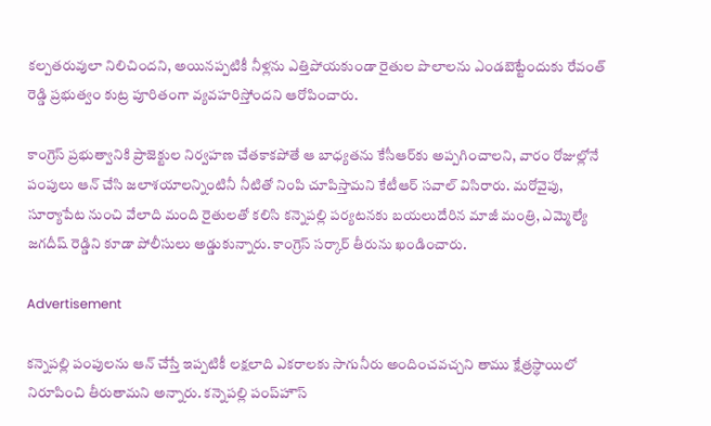కల్పతరువులా నిలిచిందని, అయినప్పటికీ నీళ్లను ఎత్తిపోయకుండా రైతుల పొలాలను ఎండబెట్టేందుకు రేవంత్ రెడ్డి ప్రభుత్వం కుట్ర పూరితంగా వ్యవహరిస్తోందని ఆరోపించారు.

కాంగ్రెస్ ప్రభుత్వానికి ప్రాజెక్టుల నిర్వహణ చేతకాకపోతే ఆ బాధ్యతను కేసీఆర్‌కు అప్పగించాలని, వారం రోజుల్లోనే పంపులు ఆన్ చేసి జలాశయాలన్నింటినీ నీటితో నింపి చూపిస్తామని కేటీఆర్ సవాల్ విసిరారు. మరోవైపు, సూర్యాపేట నుంచి వేలాది మంది రైతులతో కలిసి కన్నెపల్లి పర్యటనకు బయలుదేరిన మాజీ మంత్రి, ఎమ్మెల్యే జగదీష్ రెడ్డిని కూడా పోలీసులు అడ్డుకున్నారు. కాంగ్రెస్ సర్కార్‌ తీరును ఖండించారు.

Advertisement

కన్నెపల్లి పంపులను ఆన్ చేస్తే ఇప్పటికీ లక్షలాది ఎకరాలకు సాగునీరు అందించవచ్చని తాము క్షేత్రస్థాయిలో నిరూపించి తీరుతామని అన్నారు. కన్నెపల్లి పంప్‌హౌస్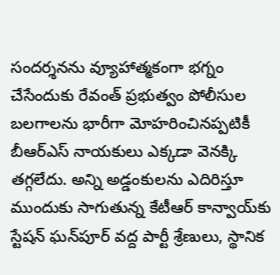సందర్శనను వ్యూహాత్మకంగా భగ్నం చేసేందుకు రేవంత్ ప్రభుత్వం పోలీసుల బలగాలను భారీగా మోహరించినప్పటికీ బీఆర్ఎస్ నాయకులు ఎక్కడా వెనక్కి తగ్గలేదు. అన్ని అడ్డంకులను ఎదిరిస్తూ ముందుకు సాగుతున్న కేటీఆర్ కాన్వాయ్‌కు స్టేషన్ ఘన్‌పూర్ వద్ద పార్టీ శ్రేణులు, స్థానిక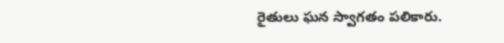రైతులు ఘన స్వాగతం పలికారు.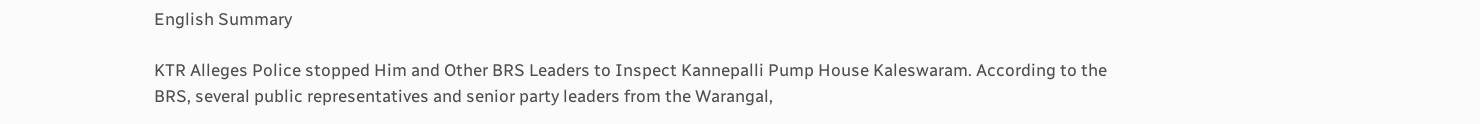English Summary

KTR Alleges Police stopped Him and Other BRS Leaders to Inspect Kannepalli Pump House Kaleswaram. According to the BRS, several public representatives and senior party leaders from the Warangal,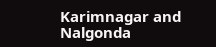Karimnagar and Nalgonda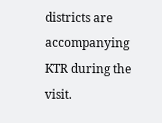districts are accompanying KTR during the visit.